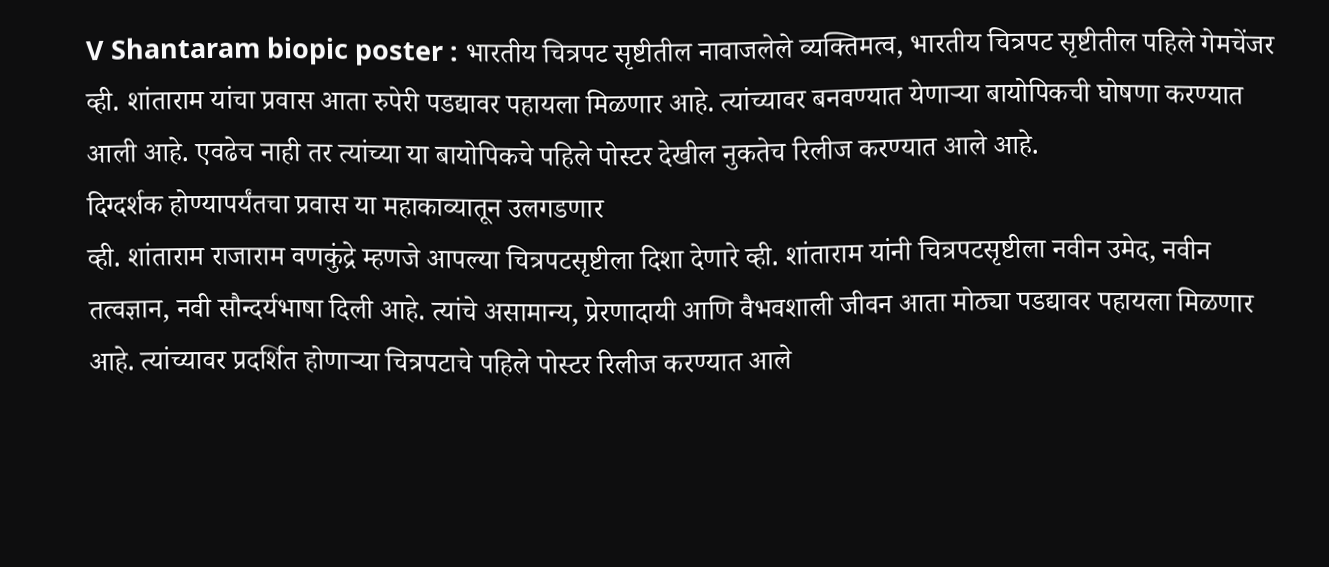V Shantaram biopic poster : भारतीय चित्रपट सृष्टीतील नावाजलेले व्यक्तिमत्व, भारतीय चित्रपट सृष्टीतील पहिले गेमचेंजर व्ही. शांताराम यांचा प्रवास आता रुपेरी पडद्यावर पहायला मिळणार आहे. त्यांच्यावर बनवण्यात येणाऱ्या बायोपिकची घोषणा करण्यात आली आहे. एवढेच नाही तर त्यांच्या या बायोपिकचे पहिले पोस्टर देखील नुकतेच रिलीज करण्यात आले आहे.
दिग्दर्शक होण्यापर्यंतचा प्रवास या महाकाव्यातून उलगडणार
व्ही. शांताराम राजाराम वणकुंद्रे म्हणजे आपल्या चित्रपटसृष्टीला दिशा देणारे व्ही. शांताराम यांनी चित्रपटसृष्टीला नवीन उमेद, नवीन तत्वज्ञान, नवी सौन्दर्यभाषा दिली आहे. त्यांचे असामान्य, प्रेरणादायी आणि वैभवशाली जीवन आता मोठ्या पडद्यावर पहायला मिळणार आहे. त्यांच्यावर प्रदर्शित होणाऱ्या चित्रपटाचे पहिले पोस्टर रिलीज करण्यात आले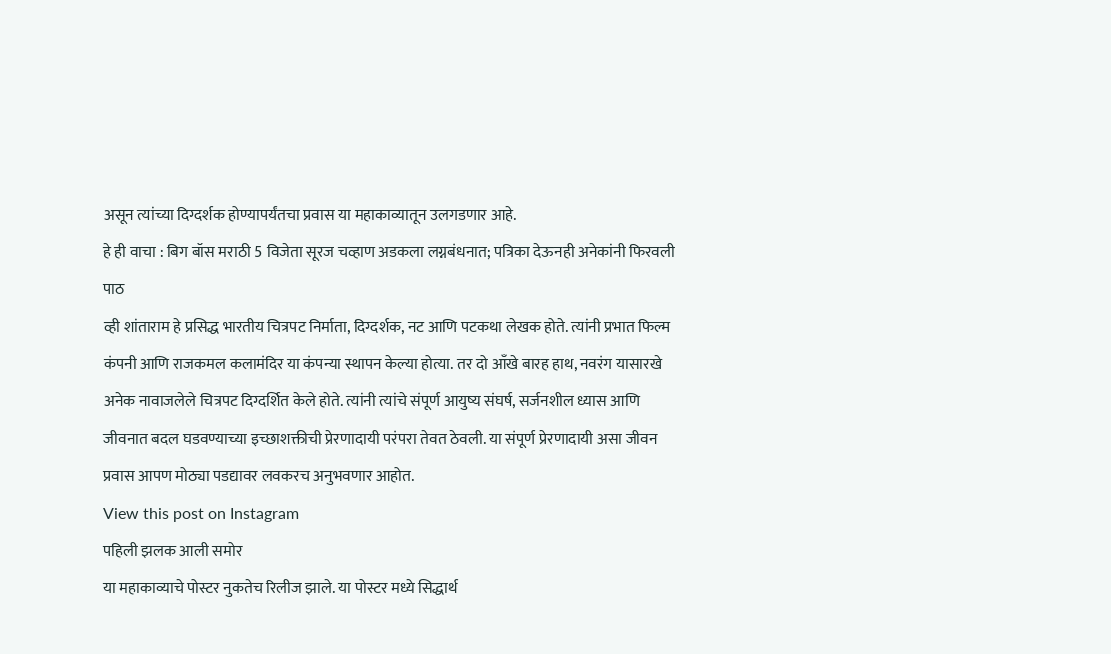असून त्यांच्या दिग्दर्शक होण्यापर्यंतचा प्रवास या महाकाव्यातून उलगडणार आहे.
हे ही वाचा : बिग बॉस मराठी 5 विजेता सूरज चव्हाण अडकला लग्नबंधनात; पत्रिका देऊनही अनेकांनी फिरवली पाठ
व्ही शांताराम हे प्रसिद्ध भारतीय चित्रपट निर्माता, दिग्दर्शक, नट आणि पटकथा लेखक होते. त्यांनी प्रभात फिल्म कंपनी आणि राजकमल कलामंदिर या कंपन्या स्थापन केल्या होत्या. तर दो आँखे बारह हाथ, नवरंग यासारखे अनेक नावाजलेले चित्रपट दिग्दर्शित केले होते. त्यांनी त्यांचे संपूर्ण आयुष्य संघर्ष, सर्जनशील ध्यास आणि जीवनात बदल घडवण्याच्या इच्छाशक्तीची प्रेरणादायी परंपरा तेवत ठेवली. या संपूर्ण प्रेरणादायी असा जीवन प्रवास आपण मोठ्या पडद्यावर लवकरच अनुभवणार आहोत.
View this post on Instagram
पहिली झलक आली समोर
या महाकाव्याचे पोस्टर नुकतेच रिलीज झाले. या पोस्टर मध्ये सिद्धार्थ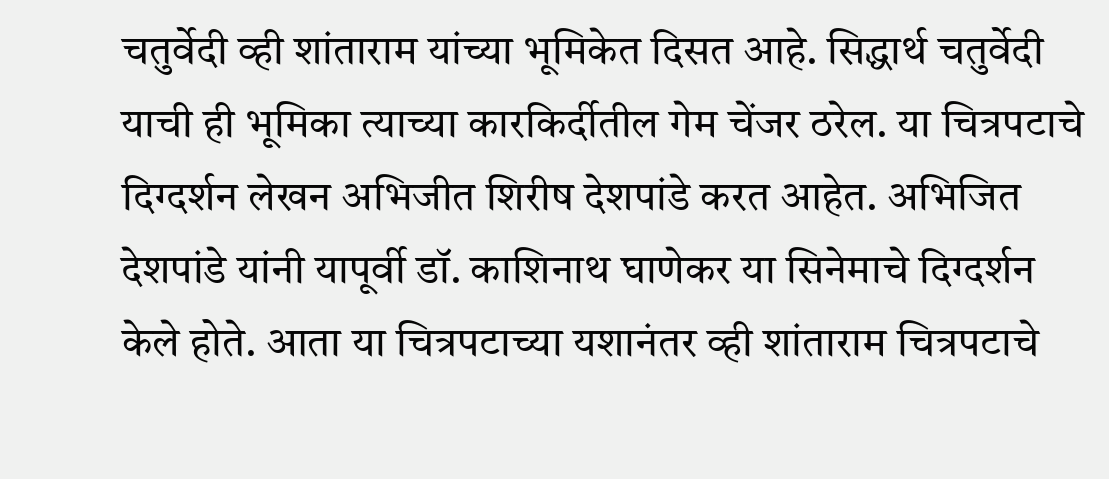चतुर्वेदी व्ही शांताराम यांच्या भूमिकेत दिसत आहे. सिद्धार्थ चतुर्वेदी याची ही भूमिका त्याच्या कारकिर्दीतील गेम चेंजर ठरेल. या चित्रपटाचे दिग्दर्शन लेखन अभिजीत शिरीष देशपांडे करत आहेत. अभिजित देशपांडे यांनी यापूर्वी डॉ. काशिनाथ घाणेकर या सिनेमाचे दिग्दर्शन केले होते. आता या चित्रपटाच्या यशानंतर व्ही शांताराम चित्रपटाचे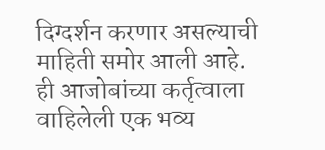दिग्दर्शन करणार असल्याची माहिती समोर आली आहे.
ही आजोबांच्या कर्तृत्वाला वाहिलेली एक भव्य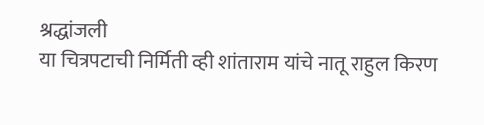श्रद्धांजली
या चित्रपटाची निर्मिती व्ही शांताराम यांचे नातू राहुल किरण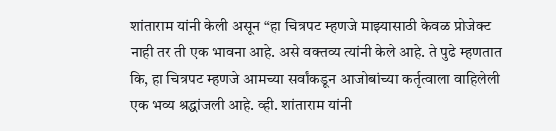शांताराम यांनी केली असून “हा चित्रपट म्हणजे माझ्यासाठी केवळ प्रोजेक्ट नाही तर ती एक भावना आहे. असे वक्तव्य त्यांनी केले आहे. ते पुढे म्हणतात कि, हा चित्रपट म्हणजे आमच्या सर्वांकडून आजोबांच्या कर्तृत्वाला वाहिलेली एक भव्य श्रद्धांजली आहे. व्ही. शांताराम यांनी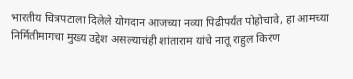भारतीय चित्रपटाला दिलेले योगदान आजच्या नव्या पिढीपर्यंत पोहोचावे, हा आमच्या निर्मितीमागचा मुख्य उद्देश असल्याचंही शांताराम यांचे नातू राहुल किरण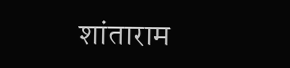शांताराम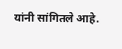यांनी सांगितले आहे.